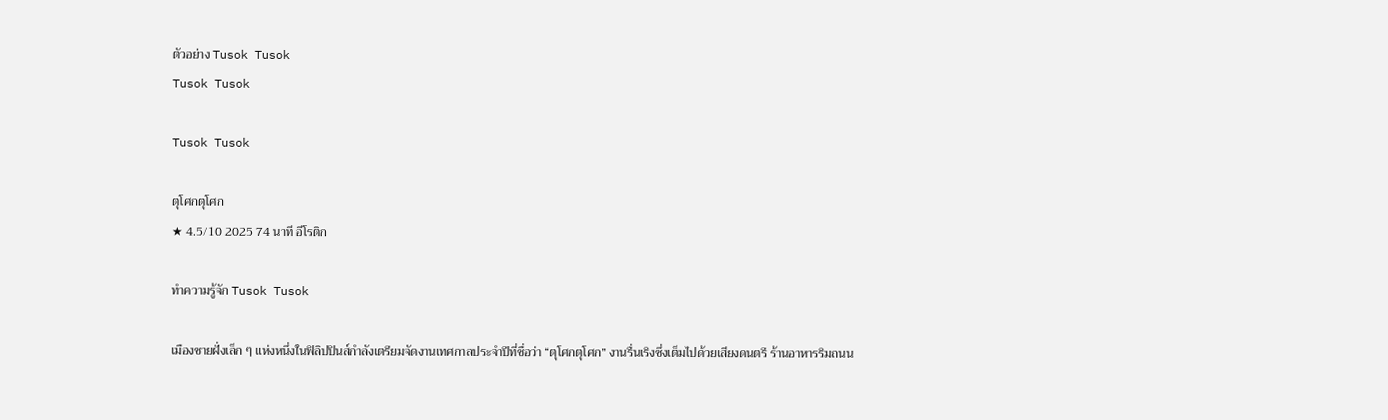ตัวอย่าง Tusok Tusok
Tusok Tusok

Tusok Tusok

ตุโศกตุโศก
★ 4.5/10 2025 74 นาที อีโรติก

ทำความรู้จัก Tusok Tusok

เมืองชายฝั่งเล็ก ๆ แห่งหนึ่งในฟิลิปปินส์กำลังเตรียมจัดงานเทศกาลประจำปีที่ชื่อว่า “ตุโศกตุโศก” งานรื่นเริงซึ่งเต็มไปด้วยเสียงดนตรี ร้านอาหารริมถนน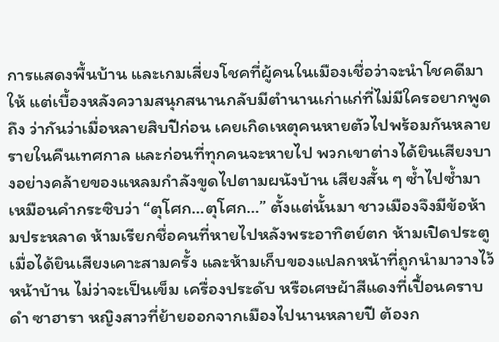การแสดงพื้นบ้าน และเกมเสี่ยงโชคที่ผู้คนในเมืองเชื่อว่าจะนำโชคดีมาให้ แต่เบื้องหลังความสนุกสนานกลับมีตำนานเก่าแก่ที่ไม่มีใครอยากพูดถึง ว่ากันว่าเมื่อหลายสิบปีก่อน เคยเกิดเหตุคนหายตัวไปพร้อมกันหลายรายในคืนเทศกาล และก่อนที่ทุกคนจะหายไป พวกเขาต่างได้ยินเสียงบางอย่างคล้ายของแหลมกำลังขูดไปตามผนังบ้าน เสียงสั้น ๆ ซ้ำไปซ้ำมาเหมือนคำกระซิบว่า “ตุโศก…ตุโศก…” ตั้งแต่นั้นมา ชาวเมืองจึงมีข้อห้ามประหลาด ห้ามเรียกชื่อคนที่หายไปหลังพระอาทิตย์ตก ห้ามเปิดประตูเมื่อได้ยินเสียงเคาะสามครั้ง และห้ามเก็บของแปลกหน้าที่ถูกนำมาวางไว้หน้าบ้าน ไม่ว่าจะเป็นเข็ม เครื่องประดับ หรือเศษผ้าสีแดงที่เปื้อนคราบดำ ซาฮารา หญิงสาวที่ย้ายออกจากเมืองไปนานหลายปี ต้องก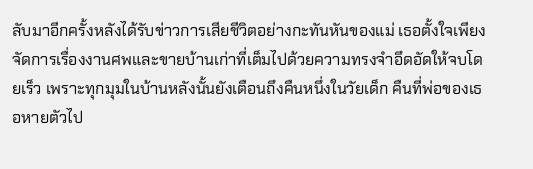ลับมาอีกครั้งหลังได้รับข่าวการเสียชีวิตอย่างกะทันหันของแม่ เธอตั้งใจเพียงจัดการเรื่องงานศพและขายบ้านเก่าที่เต็มไปด้วยความทรงจำอึดอัดให้จบโดยเร็ว เพราะทุกมุมในบ้านหลังนั้นยังเตือนถึงคืนหนึ่งในวัยเด็ก คืนที่พ่อของเธอหายตัวไป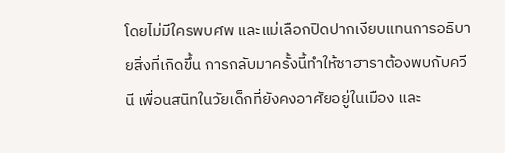โดยไม่มีใครพบศพ และแม่เลือกปิดปากเงียบแทนการอธิบายสิ่งที่เกิดขึ้น การกลับมาครั้งนี้ทำให้ซาฮาราต้องพบกับควีนี เพื่อนสนิทในวัยเด็กที่ยังคงอาศัยอยู่ในเมือง และ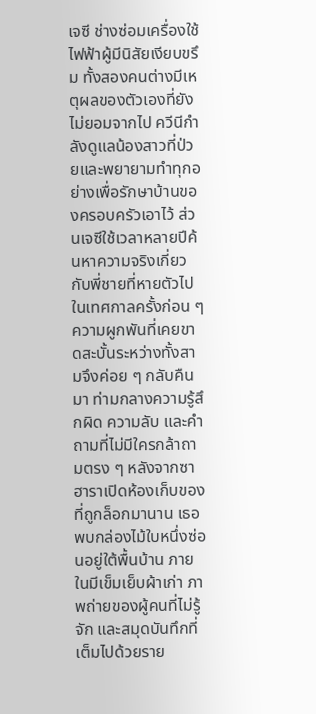เจซี ช่างซ่อมเครื่องใช้ไฟฟ้าผู้มีนิสัยเงียบขรึม ทั้งสองคนต่างมีเหตุผลของตัวเองที่ยังไม่ยอมจากไป ควีนีกำลังดูแลน้องสาวที่ป่วยและพยายามทำทุกอย่างเพื่อรักษาบ้านของครอบครัวเอาไว้ ส่วนเจซีใช้เวลาหลายปีค้นหาความจริงเกี่ยวกับพี่ชายที่หายตัวไปในเทศกาลครั้งก่อน ๆ ความผูกพันที่เคยขาดสะบั้นระหว่างทั้งสามจึงค่อย ๆ กลับคืนมา ท่ามกลางความรู้สึกผิด ความลับ และคำถามที่ไม่มีใครกล้าถามตรง ๆ หลังจากซาฮาราเปิดห้องเก็บของที่ถูกล็อกมานาน เธอพบกล่องไม้ใบหนึ่งซ่อนอยู่ใต้พื้นบ้าน ภายในมีเข็มเย็บผ้าเก่า ภาพถ่ายของผู้คนที่ไม่รู้จัก และสมุดบันทึกที่เต็มไปด้วยราย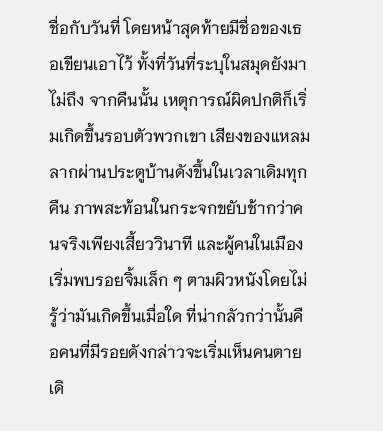ชื่อกับวันที่ โดยหน้าสุดท้ายมีชื่อของเธอเขียนเอาไว้ ทั้งที่วันที่ระบุในสมุดยังมาไม่ถึง จากคืนนั้น เหตุการณ์ผิดปกติก็เริ่มเกิดขึ้นรอบตัวพวกเขา เสียงของแหลมลากผ่านประตูบ้านดังขึ้นในเวลาเดิมทุกคืน ภาพสะท้อนในกระจกขยับช้ากว่าคนจริงเพียงเสี้ยววินาที และผู้คนในเมืองเริ่มพบรอยจิ้มเล็ก ๆ ตามผิวหนังโดยไม่รู้ว่ามันเกิดขึ้นเมื่อใด ที่น่ากลัวกว่านั้นคือคนที่มีรอยดังกล่าวจะเริ่มเห็นคนตายเดิ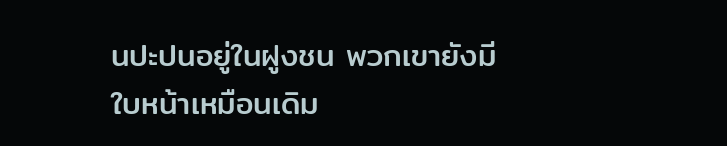นปะปนอยู่ในฝูงชน พวกเขายังมีใบหน้าเหมือนเดิม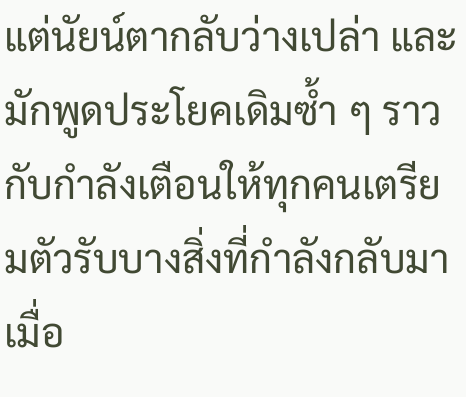แต่นัยน์ตากลับว่างเปล่า และมักพูดประโยคเดิมซ้ำ ๆ ราวกับกำลังเตือนให้ทุกคนเตรียมตัวรับบางสิ่งที่กำลังกลับมา เมื่อ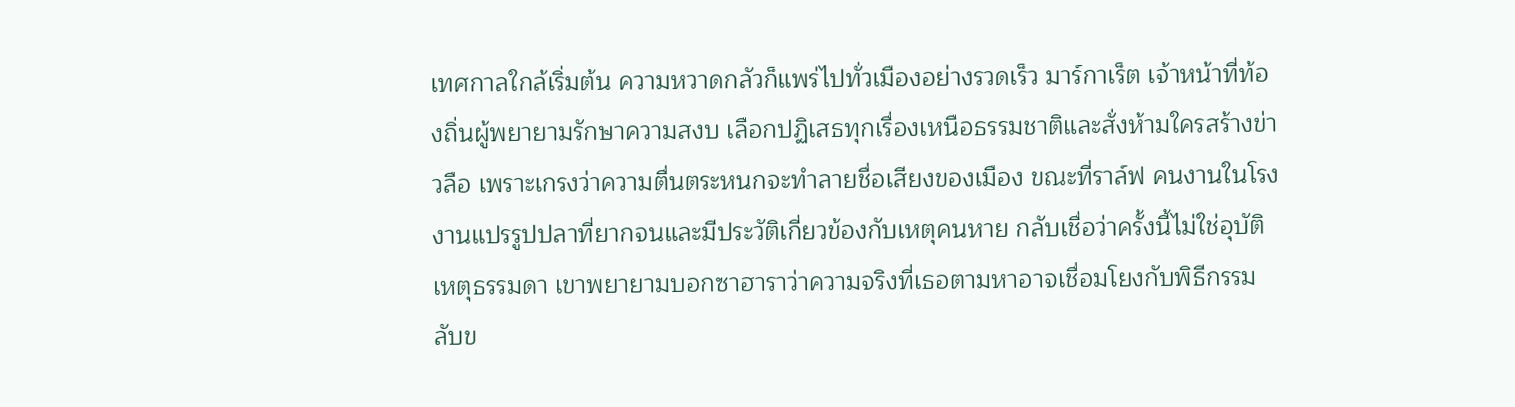เทศกาลใกล้เริ่มต้น ความหวาดกลัวก็แพร่ไปทั่วเมืองอย่างรวดเร็ว มาร์กาเร็ต เจ้าหน้าที่ท้องถิ่นผู้พยายามรักษาความสงบ เลือกปฏิเสธทุกเรื่องเหนือธรรมชาติและสั่งห้ามใครสร้างข่าวลือ เพราะเกรงว่าความตื่นตระหนกจะทำลายชื่อเสียงของเมือง ขณะที่ราล์ฟ คนงานในโรงงานแปรรูปปลาที่ยากจนและมีประวัติเกี่ยวข้องกับเหตุคนหาย กลับเชื่อว่าครั้งนี้ไม่ใช่อุบัติเหตุธรรมดา เขาพยายามบอกซาฮาราว่าความจริงที่เธอตามหาอาจเชื่อมโยงกับพิธีกรรมลับข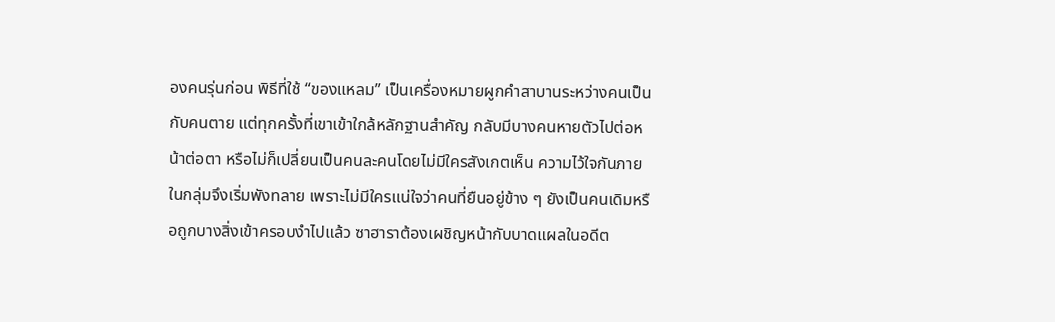องคนรุ่นก่อน พิธีที่ใช้ “ของแหลม” เป็นเครื่องหมายผูกคำสาบานระหว่างคนเป็นกับคนตาย แต่ทุกครั้งที่เขาเข้าใกล้หลักฐานสำคัญ กลับมีบางคนหายตัวไปต่อหน้าต่อตา หรือไม่ก็เปลี่ยนเป็นคนละคนโดยไม่มีใครสังเกตเห็น ความไว้ใจกันภายในกลุ่มจึงเริ่มพังทลาย เพราะไม่มีใครแน่ใจว่าคนที่ยืนอยู่ข้าง ๆ ยังเป็นคนเดิมหรือถูกบางสิ่งเข้าครอบงำไปแล้ว ซาฮาราต้องเผชิญหน้ากับบาดแผลในอดีต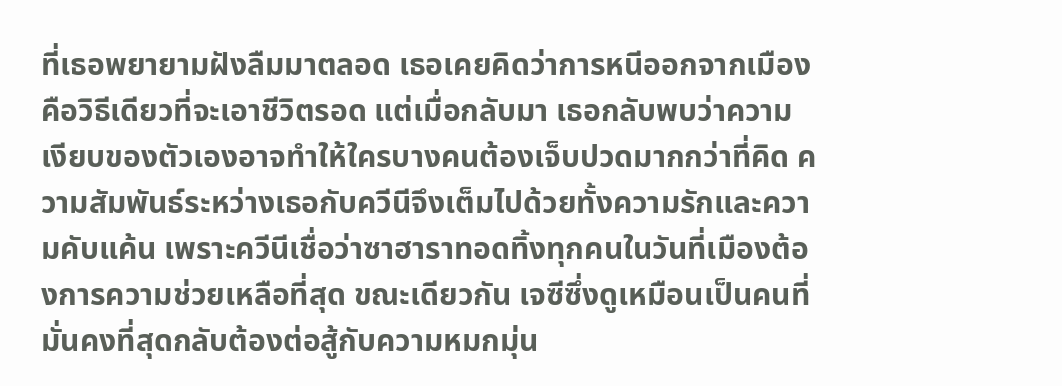ที่เธอพยายามฝังลืมมาตลอด เธอเคยคิดว่าการหนีออกจากเมืองคือวิธีเดียวที่จะเอาชีวิตรอด แต่เมื่อกลับมา เธอกลับพบว่าความเงียบของตัวเองอาจทำให้ใครบางคนต้องเจ็บปวดมากกว่าที่คิด ความสัมพันธ์ระหว่างเธอกับควีนีจึงเต็มไปด้วยทั้งความรักและความคับแค้น เพราะควีนีเชื่อว่าซาฮาราทอดทิ้งทุกคนในวันที่เมืองต้องการความช่วยเหลือที่สุด ขณะเดียวกัน เจซีซึ่งดูเหมือนเป็นคนที่มั่นคงที่สุดกลับต้องต่อสู้กับความหมกมุ่น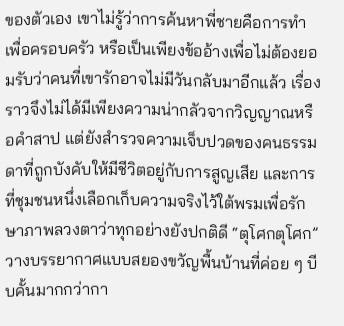ของตัวเอง เขาไม่รู้ว่าการค้นหาพี่ชายคือการทำเพื่อครอบครัว หรือเป็นเพียงข้ออ้างเพื่อไม่ต้องยอมรับว่าคนที่เขารักอาจไม่มีวันกลับมาอีกแล้ว เรื่องราวจึงไม่ได้มีเพียงความน่ากลัวจากวิญญาณหรือคำสาป แต่ยังสำรวจความเจ็บปวดของคนธรรมดาที่ถูกบังคับให้มีชีวิตอยู่กับการสูญเสีย และการที่ชุมชนหนึ่งเลือกเก็บความจริงไว้ใต้พรมเพื่อรักษาภาพลวงตาว่าทุกอย่างยังปกติดี “ตุโศกตุโศก” วางบรรยากาศแบบสยองขวัญพื้นบ้านที่ค่อย ๆ บีบคั้นมากกว่ากา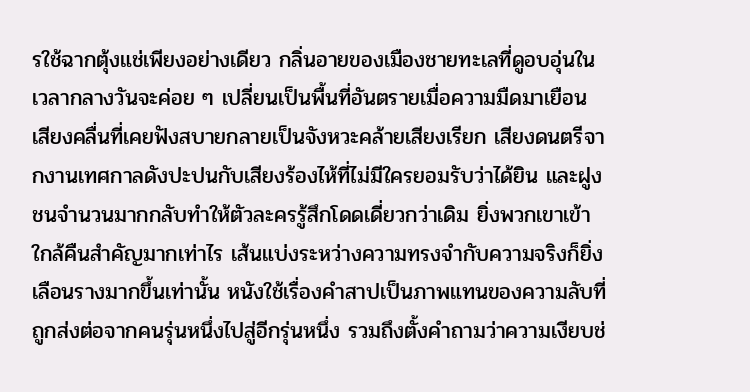รใช้ฉากตุ้งแช่เพียงอย่างเดียว กลิ่นอายของเมืองชายทะเลที่ดูอบอุ่นในเวลากลางวันจะค่อย ๆ เปลี่ยนเป็นพื้นที่อันตรายเมื่อความมืดมาเยือน เสียงคลื่นที่เคยฟังสบายกลายเป็นจังหวะคล้ายเสียงเรียก เสียงดนตรีจากงานเทศกาลดังปะปนกับเสียงร้องไห้ที่ไม่มีใครยอมรับว่าได้ยิน และฝูงชนจำนวนมากกลับทำให้ตัวละครรู้สึกโดดเดี่ยวกว่าเดิม ยิ่งพวกเขาเข้าใกล้คืนสำคัญมากเท่าไร เส้นแบ่งระหว่างความทรงจำกับความจริงก็ยิ่งเลือนรางมากขึ้นเท่านั้น หนังใช้เรื่องคำสาปเป็นภาพแทนของความลับที่ถูกส่งต่อจากคนรุ่นหนึ่งไปสู่อีกรุ่นหนึ่ง รวมถึงตั้งคำถามว่าความเงียบช่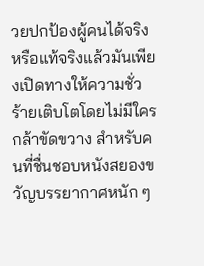วยปกป้องผู้คนได้จริง หรือแท้จริงแล้วมันเพียงเปิดทางให้ความชั่วร้ายเติบโตโดยไม่มีใครกล้าขัดขวาง สำหรับคนที่ชื่นชอบหนังสยองขวัญบรรยากาศหนัก ๆ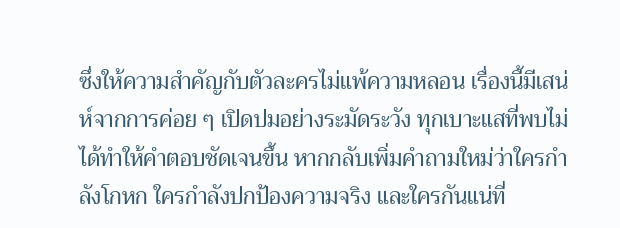ซึ่งให้ความสำคัญกับตัวละครไม่แพ้ความหลอน เรื่องนี้มีเสน่ห์จากการค่อย ๆ เปิดปมอย่างระมัดระวัง ทุกเบาะแสที่พบไม่ได้ทำให้คำตอบชัดเจนขึ้น หากกลับเพิ่มคำถามใหม่ว่าใครกำลังโกหก ใครกำลังปกป้องความจริง และใครกันแน่ที่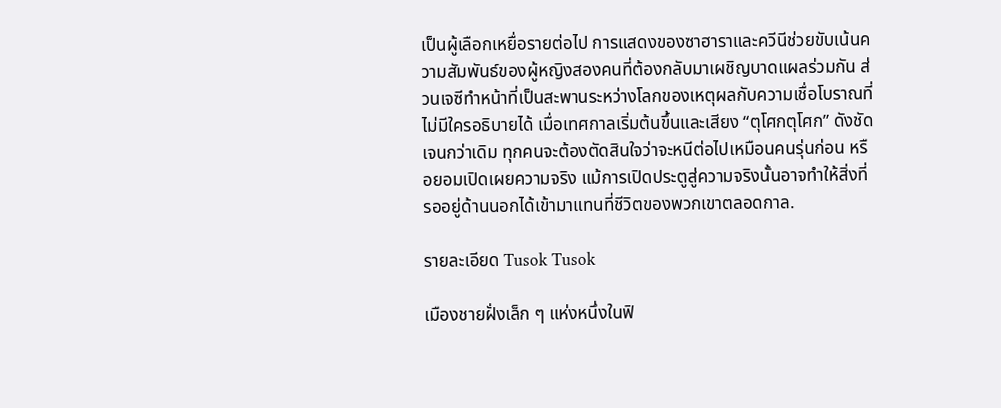เป็นผู้เลือกเหยื่อรายต่อไป การแสดงของซาฮาราและควีนีช่วยขับเน้นความสัมพันธ์ของผู้หญิงสองคนที่ต้องกลับมาเผชิญบาดแผลร่วมกัน ส่วนเจซีทำหน้าที่เป็นสะพานระหว่างโลกของเหตุผลกับความเชื่อโบราณที่ไม่มีใครอธิบายได้ เมื่อเทศกาลเริ่มต้นขึ้นและเสียง “ตุโศกตุโศก” ดังชัดเจนกว่าเดิม ทุกคนจะต้องตัดสินใจว่าจะหนีต่อไปเหมือนคนรุ่นก่อน หรือยอมเปิดเผยความจริง แม้การเปิดประตูสู่ความจริงนั้นอาจทำให้สิ่งที่รออยู่ด้านนอกได้เข้ามาแทนที่ชีวิตของพวกเขาตลอดกาล.

รายละเอียด Tusok Tusok

เมืองชายฝั่งเล็ก ๆ แห่งหนึ่งในฟิ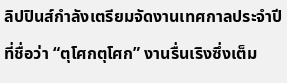ลิปปินส์กำลังเตรียมจัดงานเทศกาลประจำปีที่ชื่อว่า “ตุโศกตุโศก” งานรื่นเริงซึ่งเต็ม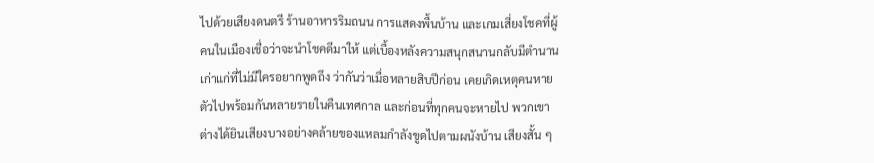ไปด้วยเสียงดนตรี ร้านอาหารริมถนน การแสดงพื้นบ้าน และเกมเสี่ยงโชคที่ผู้คนในเมืองเชื่อว่าจะนำโชคดีมาให้ แต่เบื้องหลังความสนุกสนานกลับมีตำนานเก่าแก่ที่ไม่มีใครอยากพูดถึง ว่ากันว่าเมื่อหลายสิบปีก่อน เคยเกิดเหตุคนหายตัวไปพร้อมกันหลายรายในคืนเทศกาล และก่อนที่ทุกคนจะหายไป พวกเขาต่างได้ยินเสียงบางอย่างคล้ายของแหลมกำลังขูดไปตามผนังบ้าน เสียงสั้น ๆ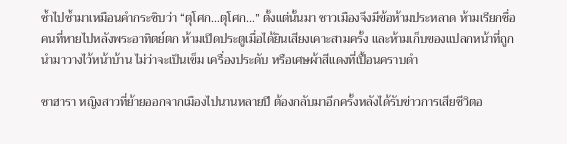ซ้ำไปซ้ำมาเหมือนคำกระซิบว่า “ตุโศก…ตุโศก…” ตั้งแต่นั้นมา ชาวเมืองจึงมีข้อห้ามประหลาด ห้ามเรียกชื่อคนที่หายไปหลังพระอาทิตย์ตก ห้ามเปิดประตูเมื่อได้ยินเสียงเคาะสามครั้ง และห้ามเก็บของแปลกหน้าที่ถูกนำมาวางไว้หน้าบ้าน ไม่ว่าจะเป็นเข็ม เครื่องประดับ หรือเศษผ้าสีแดงที่เปื้อนคราบดำ

ซาฮารา หญิงสาวที่ย้ายออกจากเมืองไปนานหลายปี ต้องกลับมาอีกครั้งหลังได้รับข่าวการเสียชีวิตอ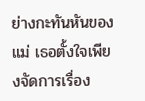ย่างกะทันหันของแม่ เธอตั้งใจเพียงจัดการเรื่อง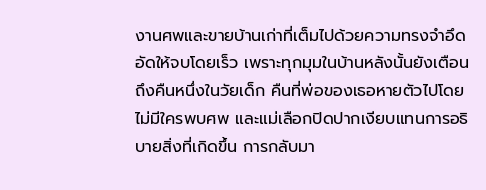งานศพและขายบ้านเก่าที่เต็มไปด้วยความทรงจำอึดอัดให้จบโดยเร็ว เพราะทุกมุมในบ้านหลังนั้นยังเตือนถึงคืนหนึ่งในวัยเด็ก คืนที่พ่อของเธอหายตัวไปโดยไม่มีใครพบศพ และแม่เลือกปิดปากเงียบแทนการอธิบายสิ่งที่เกิดขึ้น การกลับมา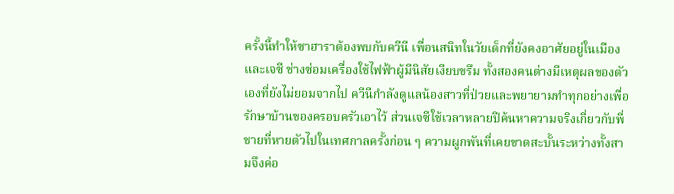ครั้งนี้ทำให้ซาฮาราต้องพบกับควีนี เพื่อนสนิทในวัยเด็กที่ยังคงอาศัยอยู่ในเมือง และเจซี ช่างซ่อมเครื่องใช้ไฟฟ้าผู้มีนิสัยเงียบขรึม ทั้งสองคนต่างมีเหตุผลของตัวเองที่ยังไม่ยอมจากไป ควีนีกำลังดูแลน้องสาวที่ป่วยและพยายามทำทุกอย่างเพื่อรักษาบ้านของครอบครัวเอาไว้ ส่วนเจซีใช้เวลาหลายปีค้นหาความจริงเกี่ยวกับพี่ชายที่หายตัวไปในเทศกาลครั้งก่อน ๆ ความผูกพันที่เคยขาดสะบั้นระหว่างทั้งสามจึงค่อ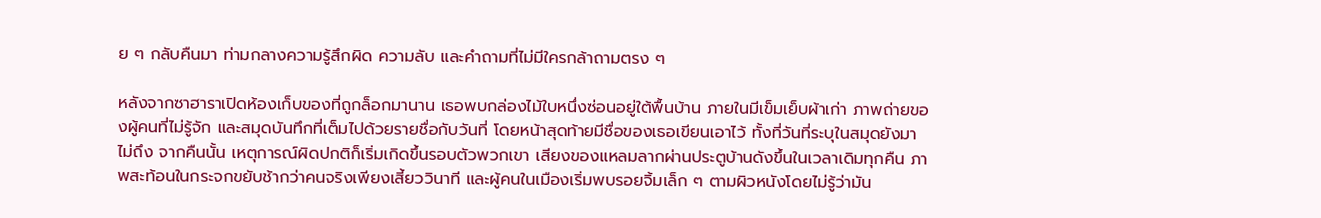ย ๆ กลับคืนมา ท่ามกลางความรู้สึกผิด ความลับ และคำถามที่ไม่มีใครกล้าถามตรง ๆ

หลังจากซาฮาราเปิดห้องเก็บของที่ถูกล็อกมานาน เธอพบกล่องไม้ใบหนึ่งซ่อนอยู่ใต้พื้นบ้าน ภายในมีเข็มเย็บผ้าเก่า ภาพถ่ายของผู้คนที่ไม่รู้จัก และสมุดบันทึกที่เต็มไปด้วยรายชื่อกับวันที่ โดยหน้าสุดท้ายมีชื่อของเธอเขียนเอาไว้ ทั้งที่วันที่ระบุในสมุดยังมาไม่ถึง จากคืนนั้น เหตุการณ์ผิดปกติก็เริ่มเกิดขึ้นรอบตัวพวกเขา เสียงของแหลมลากผ่านประตูบ้านดังขึ้นในเวลาเดิมทุกคืน ภาพสะท้อนในกระจกขยับช้ากว่าคนจริงเพียงเสี้ยววินาที และผู้คนในเมืองเริ่มพบรอยจิ้มเล็ก ๆ ตามผิวหนังโดยไม่รู้ว่ามัน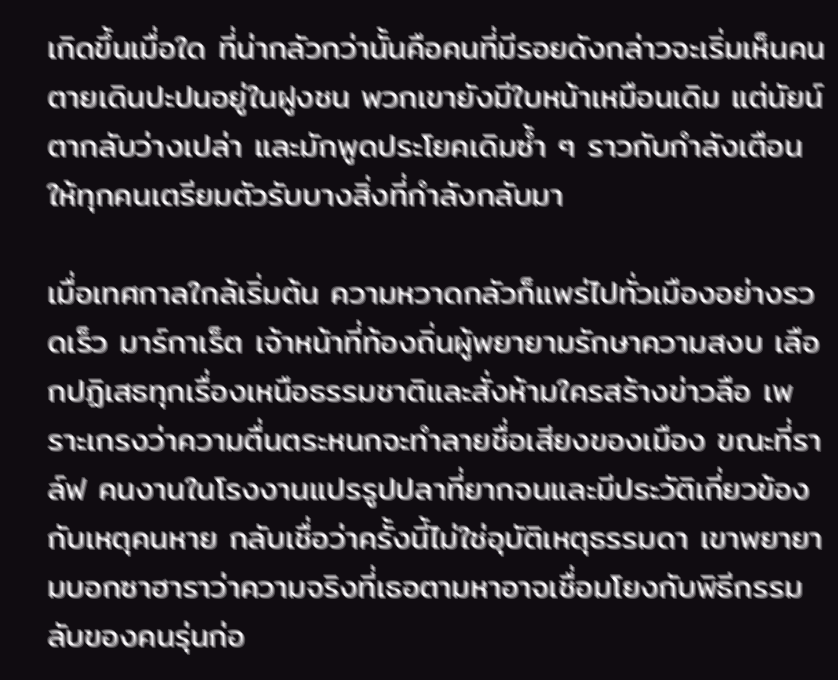เกิดขึ้นเมื่อใด ที่น่ากลัวกว่านั้นคือคนที่มีรอยดังกล่าวจะเริ่มเห็นคนตายเดินปะปนอยู่ในฝูงชน พวกเขายังมีใบหน้าเหมือนเดิม แต่นัยน์ตากลับว่างเปล่า และมักพูดประโยคเดิมซ้ำ ๆ ราวกับกำลังเตือนให้ทุกคนเตรียมตัวรับบางสิ่งที่กำลังกลับมา

เมื่อเทศกาลใกล้เริ่มต้น ความหวาดกลัวก็แพร่ไปทั่วเมืองอย่างรวดเร็ว มาร์กาเร็ต เจ้าหน้าที่ท้องถิ่นผู้พยายามรักษาความสงบ เลือกปฏิเสธทุกเรื่องเหนือธรรมชาติและสั่งห้ามใครสร้างข่าวลือ เพราะเกรงว่าความตื่นตระหนกจะทำลายชื่อเสียงของเมือง ขณะที่ราล์ฟ คนงานในโรงงานแปรรูปปลาที่ยากจนและมีประวัติเกี่ยวข้องกับเหตุคนหาย กลับเชื่อว่าครั้งนี้ไม่ใช่อุบัติเหตุธรรมดา เขาพยายามบอกซาฮาราว่าความจริงที่เธอตามหาอาจเชื่อมโยงกับพิธีกรรมลับของคนรุ่นก่อ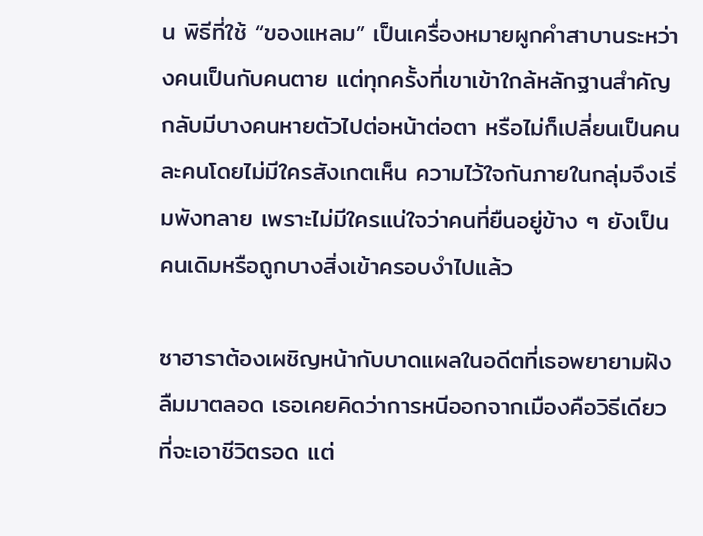น พิธีที่ใช้ “ของแหลม” เป็นเครื่องหมายผูกคำสาบานระหว่างคนเป็นกับคนตาย แต่ทุกครั้งที่เขาเข้าใกล้หลักฐานสำคัญ กลับมีบางคนหายตัวไปต่อหน้าต่อตา หรือไม่ก็เปลี่ยนเป็นคนละคนโดยไม่มีใครสังเกตเห็น ความไว้ใจกันภายในกลุ่มจึงเริ่มพังทลาย เพราะไม่มีใครแน่ใจว่าคนที่ยืนอยู่ข้าง ๆ ยังเป็นคนเดิมหรือถูกบางสิ่งเข้าครอบงำไปแล้ว

ซาฮาราต้องเผชิญหน้ากับบาดแผลในอดีตที่เธอพยายามฝังลืมมาตลอด เธอเคยคิดว่าการหนีออกจากเมืองคือวิธีเดียวที่จะเอาชีวิตรอด แต่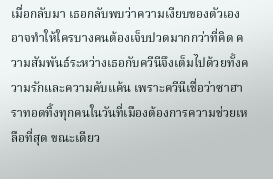เมื่อกลับมา เธอกลับพบว่าความเงียบของตัวเองอาจทำให้ใครบางคนต้องเจ็บปวดมากกว่าที่คิด ความสัมพันธ์ระหว่างเธอกับควีนีจึงเต็มไปด้วยทั้งความรักและความคับแค้น เพราะควีนีเชื่อว่าซาฮาราทอดทิ้งทุกคนในวันที่เมืองต้องการความช่วยเหลือที่สุด ขณะเดียว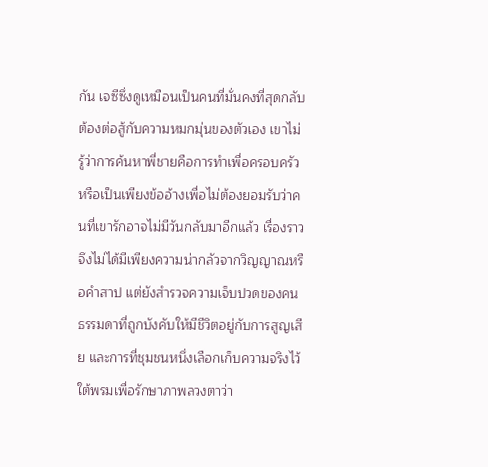กัน เจซีซึ่งดูเหมือนเป็นคนที่มั่นคงที่สุดกลับต้องต่อสู้กับความหมกมุ่นของตัวเอง เขาไม่รู้ว่าการค้นหาพี่ชายคือการทำเพื่อครอบครัว หรือเป็นเพียงข้ออ้างเพื่อไม่ต้องยอมรับว่าคนที่เขารักอาจไม่มีวันกลับมาอีกแล้ว เรื่องราวจึงไม่ได้มีเพียงความน่ากลัวจากวิญญาณหรือคำสาป แต่ยังสำรวจความเจ็บปวดของคนธรรมดาที่ถูกบังคับให้มีชีวิตอยู่กับการสูญเสีย และการที่ชุมชนหนึ่งเลือกเก็บความจริงไว้ใต้พรมเพื่อรักษาภาพลวงตาว่า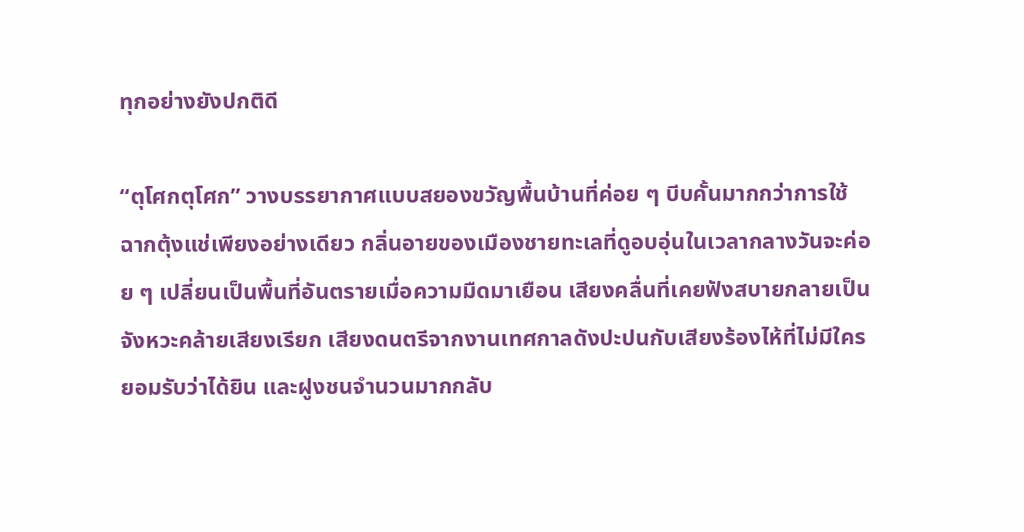ทุกอย่างยังปกติดี

“ตุโศกตุโศก” วางบรรยากาศแบบสยองขวัญพื้นบ้านที่ค่อย ๆ บีบคั้นมากกว่าการใช้ฉากตุ้งแช่เพียงอย่างเดียว กลิ่นอายของเมืองชายทะเลที่ดูอบอุ่นในเวลากลางวันจะค่อย ๆ เปลี่ยนเป็นพื้นที่อันตรายเมื่อความมืดมาเยือน เสียงคลื่นที่เคยฟังสบายกลายเป็นจังหวะคล้ายเสียงเรียก เสียงดนตรีจากงานเทศกาลดังปะปนกับเสียงร้องไห้ที่ไม่มีใครยอมรับว่าได้ยิน และฝูงชนจำนวนมากกลับ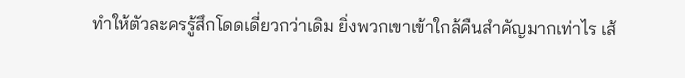ทำให้ตัวละครรู้สึกโดดเดี่ยวกว่าเดิม ยิ่งพวกเขาเข้าใกล้คืนสำคัญมากเท่าไร เส้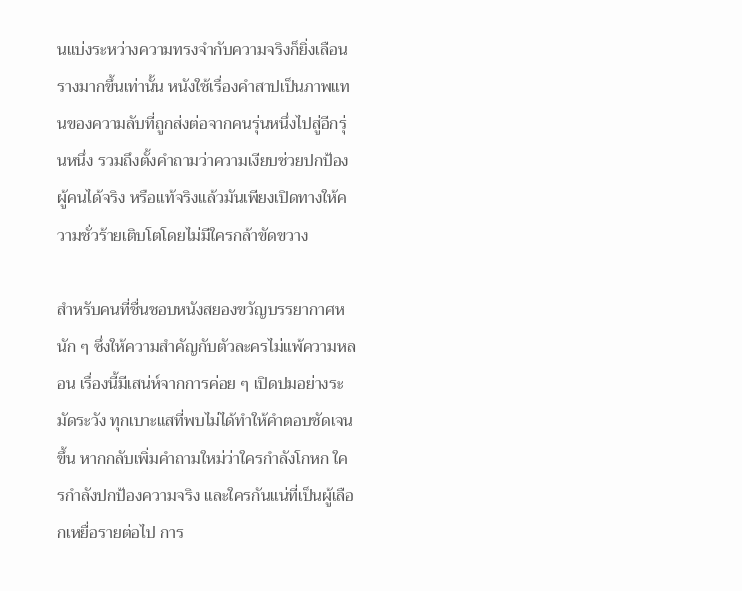นแบ่งระหว่างความทรงจำกับความจริงก็ยิ่งเลือนรางมากขึ้นเท่านั้น หนังใช้เรื่องคำสาปเป็นภาพแทนของความลับที่ถูกส่งต่อจากคนรุ่นหนึ่งไปสู่อีกรุ่นหนึ่ง รวมถึงตั้งคำถามว่าความเงียบช่วยปกป้องผู้คนได้จริง หรือแท้จริงแล้วมันเพียงเปิดทางให้ความชั่วร้ายเติบโตโดยไม่มีใครกล้าขัดขวาง

สำหรับคนที่ชื่นชอบหนังสยองขวัญบรรยากาศหนัก ๆ ซึ่งให้ความสำคัญกับตัวละครไม่แพ้ความหลอน เรื่องนี้มีเสน่ห์จากการค่อย ๆ เปิดปมอย่างระมัดระวัง ทุกเบาะแสที่พบไม่ได้ทำให้คำตอบชัดเจนขึ้น หากกลับเพิ่มคำถามใหม่ว่าใครกำลังโกหก ใครกำลังปกป้องความจริง และใครกันแน่ที่เป็นผู้เลือกเหยื่อรายต่อไป การ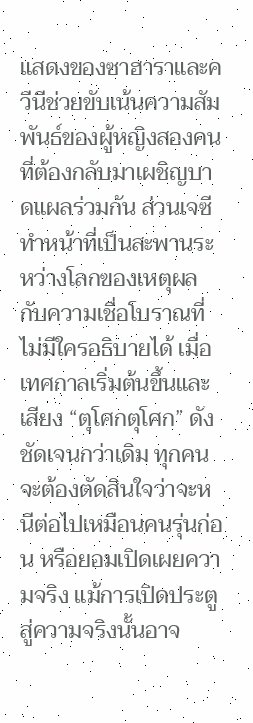แสดงของซาฮาราและควีนีช่วยขับเน้นความสัมพันธ์ของผู้หญิงสองคนที่ต้องกลับมาเผชิญบาดแผลร่วมกัน ส่วนเจซีทำหน้าที่เป็นสะพานระหว่างโลกของเหตุผลกับความเชื่อโบราณที่ไม่มีใครอธิบายได้ เมื่อเทศกาลเริ่มต้นขึ้นและเสียง “ตุโศกตุโศก” ดังชัดเจนกว่าเดิม ทุกคนจะต้องตัดสินใจว่าจะหนีต่อไปเหมือนคนรุ่นก่อน หรือยอมเปิดเผยความจริง แม้การเปิดประตูสู่ความจริงนั้นอาจ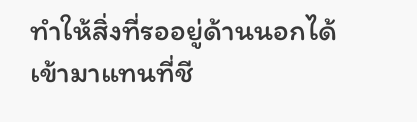ทำให้สิ่งที่รออยู่ด้านนอกได้เข้ามาแทนที่ชี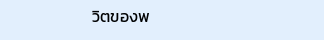วิตของพ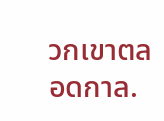วกเขาตลอดกาล.